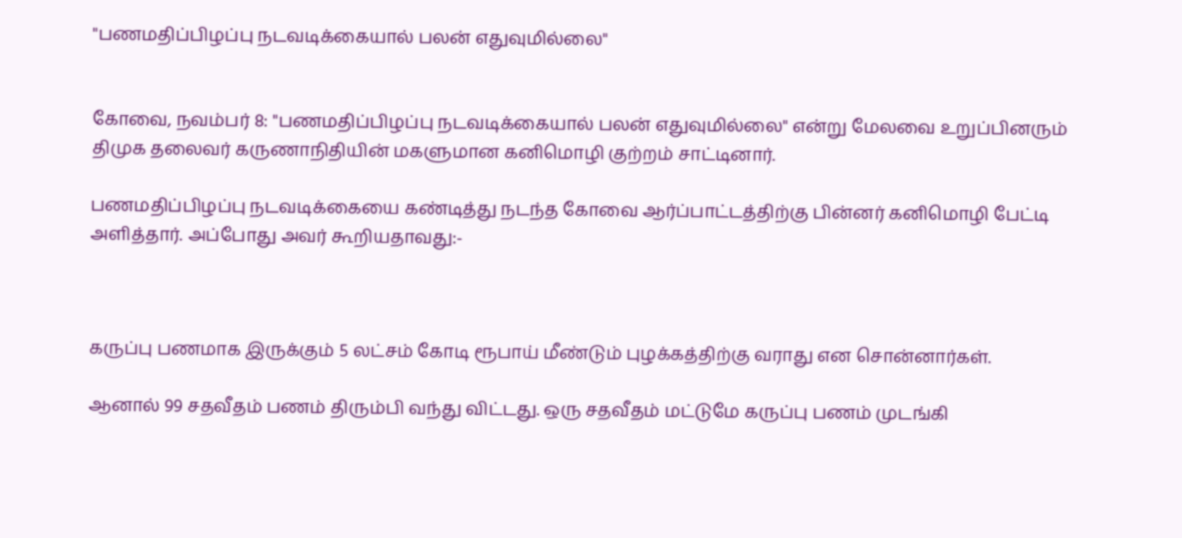"பணமதிப்பிழப்பு நடவடிக்கையால் பலன் எதுவுமில்லை"


கோவை, நவம்பர் 8: "பணமதிப்பிழப்பு நடவடிக்கையால் பலன் எதுவுமில்லை" என்று மேலவை உறுப்பினரும் திமுக தலைவர் கருணாநிதியின் மகளுமான கனிமொழி குற்றம் சாட்டினார்.

பணமதிப்பிழப்பு நடவடிக்கையை கண்டித்து நடந்த கோவை ஆர்ப்பாட்டத்திற்கு பின்னர் கனிமொழி பேட்டி அளித்தார். அப்போது அவர் கூறியதாவது:-



கருப்பு பணமாக இருக்கும் 5 லட்சம் கோடி ரூபாய் மீண்டும் புழக்கத்திற்கு வராது என சொன்னார்கள்.

ஆனால் 99 சதவீதம் பணம் திரும்பி வந்து விட்டது. ஒரு சதவீதம் மட்டுமே கருப்பு பணம் முடங்கி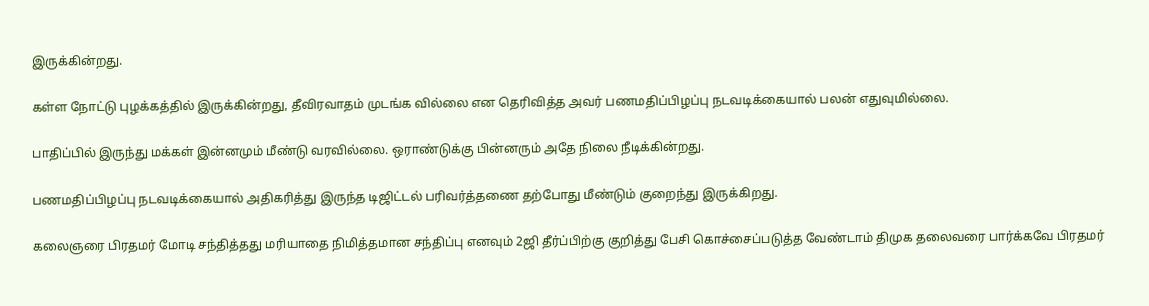இருக்கின்றது.

கள்ள நோட்டு புழக்கத்தில் இருக்கின்றது, தீவிரவாதம் முடங்க வில்லை என தெரிவித்த அவர் பணமதிப்பிழப்பு நடவடிக்கையால் பலன் எதுவுமில்லை.

பாதிப்பில் இருந்து மக்கள் இன்னமும் மீண்டு வரவில்லை. ஒராண்டுக்கு பின்னரும் அதே நிலை நீடிக்கின்றது.

பணமதிப்பிழப்பு நடவடிக்கையால் அதிகரித்து இருந்த டிஜிட்டல் பரிவர்த்தணை தற்போது மீண்டும் குறைந்து இருக்கிறது.

கலைஞரை பிரதமர் மோடி சந்தித்தது மரியாதை நிமித்தமான சந்திப்பு எனவும் 2ஜி தீர்ப்பிற்கு குறித்து பேசி கொச்சைப்படுத்த வேண்டாம் திமுக தலைவரை பார்க்கவே பிரதமர்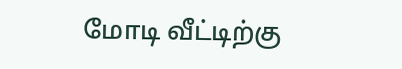மோடி வீட்டிற்கு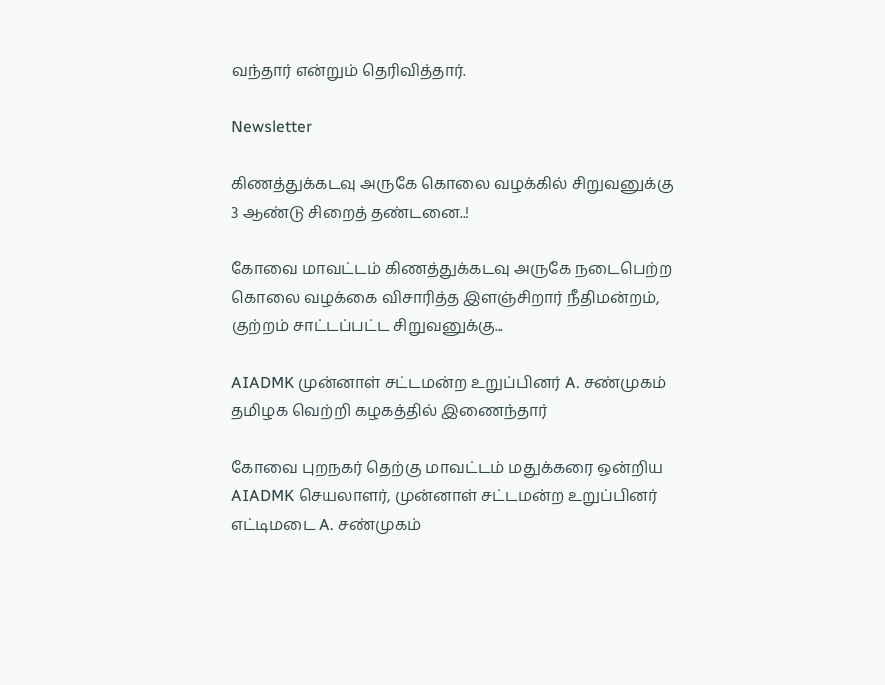வந்தார் என்றும் தெரிவித்தார்.

Newsletter

கிணத்துக்கடவு அருகே கொலை வழக்கில் சிறுவனுக்கு 3 ஆண்டு சிறைத் தண்டனை..!

கோவை மாவட்டம் கிணத்துக்கடவு அருகே நடைபெற்ற கொலை வழக்கை விசாரித்த இளஞ்சிறார் நீதிமன்றம், குற்றம் சாட்டப்பட்ட சிறுவனுக்கு...

AIADMK முன்னாள் சட்டமன்ற உறுப்பினர் A. சண்முகம் தமிழக வெற்றி கழகத்தில் இணைந்தார்

கோவை புறநகர் தெற்கு மாவட்டம் மதுக்கரை ஒன்றிய AIADMK செயலாளர், முன்னாள் சட்டமன்ற உறுப்பினர் எட்டிமடை A. சண்முகம்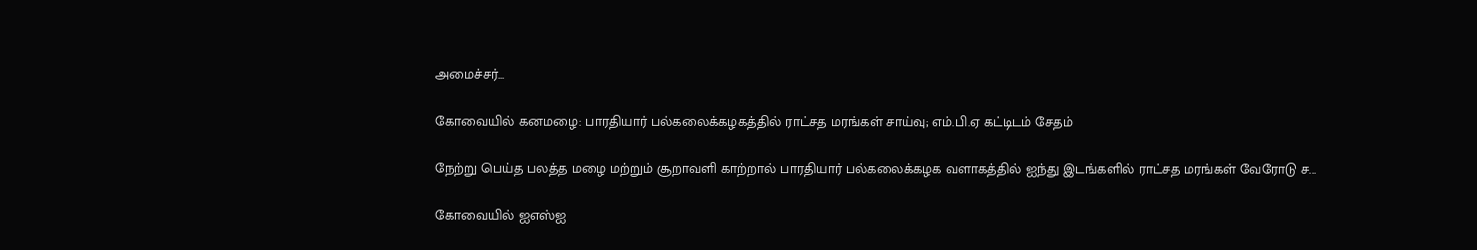அமைச்சர்...

கோவையில் கனமழை: பாரதியார் பல்கலைக்கழகத்தில் ராட்சத மரங்கள் சாய்வு; எம்.பி.ஏ கட்டிடம் சேதம்

நேற்று பெய்த பலத்த மழை மற்றும் சூறாவளி காற்றால் பாரதியார் பல்கலைக்கழக வளாகத்தில் ஐந்து இடங்களில் ராட்சத மரங்கள் வேரோடு ச...

கோவையில் ஐஎஸ்ஐ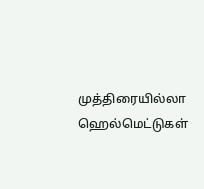முத்திரையில்லா ஹெல்மெட்டுகள்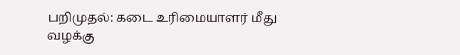பறிமுதல்: கடை உரிமையாளர் மீது வழக்கு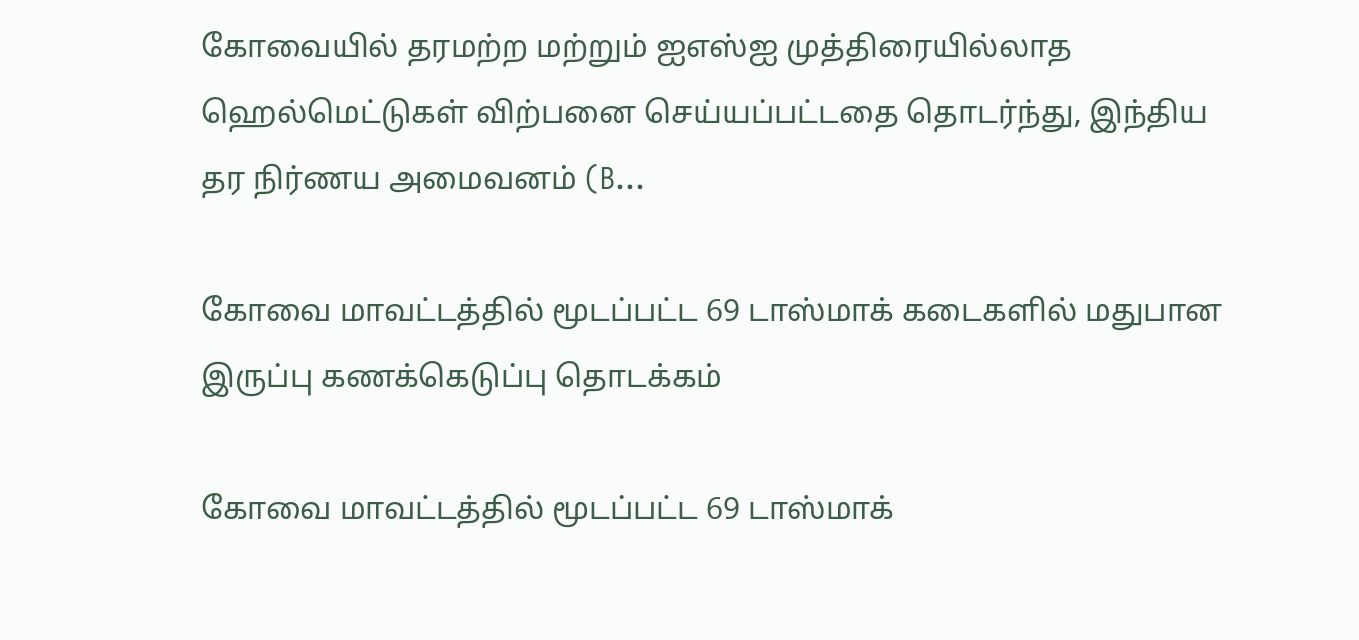கோவையில் தரமற்ற மற்றும் ஐஎஸ்ஐ முத்திரையில்லாத ஹெல்மெட்டுகள் விற்பனை செய்யப்பட்டதை தொடர்ந்து, இந்திய தர நிர்ணய அமைவனம் (B...

கோவை மாவட்டத்தில் மூடப்பட்ட 69 டாஸ்மாக் கடைகளில் மதுபான இருப்பு கணக்கெடுப்பு தொடக்கம்

கோவை மாவட்டத்தில் மூடப்பட்ட 69 டாஸ்மாக்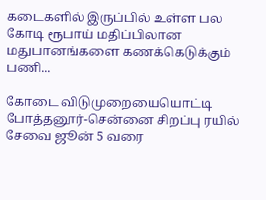கடைகளில் இருப்பில் உள்ள பல கோடி ரூபாய் மதிப்பிலான மதுபானங்களை கணக்கெடுக்கும் பணி...

கோடை விடுமுறையையொட்டி போத்தனூர்-சென்னை சிறப்பு ரயில் சேவை ஜூன் 5 வரை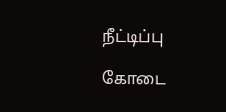நீட்டிப்பு

கோடை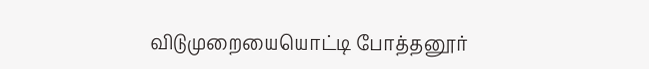விடுமுறையையொட்டி போத்தனூர்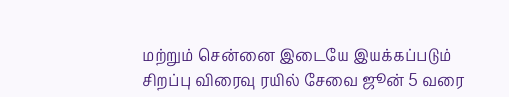மற்றும் சென்னை இடையே இயக்கப்படும் சிறப்பு விரைவு ரயில் சேவை ஜூன் 5 வரை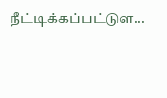நீட்டிக்கப்பட்டுள...